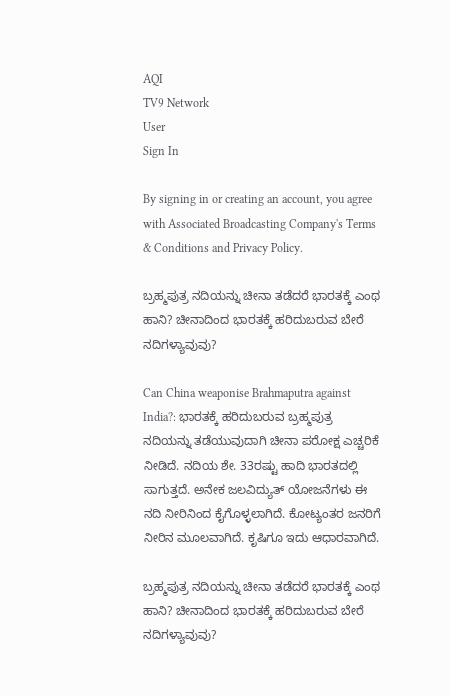AQI
TV9 Network
User
Sign In

By signing in or creating an account, you agree with Associated Broadcasting Company's Terms & Conditions and Privacy Policy.

ಬ್ರಹ್ಮಪುತ್ರ ನದಿಯನ್ನು ಚೀನಾ ತಡೆದರೆ ಭಾರತಕ್ಕೆ ಎಂಥ ಹಾನಿ? ಚೀನಾದಿಂದ ಭಾರತಕ್ಕೆ ಹರಿದುಬರುವ ಬೇರೆ ನದಿಗಳ್ಯಾವುವು?

Can China weaponise Brahmaputra against India?: ಭಾರತಕ್ಕೆ ಹರಿದುಬರುವ ಬ್ರಹ್ಮಪುತ್ರ ನದಿಯನ್ನು ತಡೆಯುವುದಾಗಿ ಚೀನಾ ಪರೋಕ್ಷ ಎಚ್ಚರಿಕೆ ನೀಡಿದೆ. ನದಿಯ ಶೇ. 33ರಷ್ಟು ಹಾದಿ ಭಾರತದಲ್ಲಿ ಸಾಗುತ್ತದೆ. ಅನೇಕ ಜಲವಿದ್ಯುತ್ ಯೋಜನೆಗಳು ಈ ನದಿ ನೀರಿನಿಂದ ಕೈಗೊಳ್ಳಲಾಗಿದೆ. ಕೋಟ್ಯಂತರ ಜನರಿಗೆ ನೀರಿನ ಮೂಲವಾಗಿದೆ. ಕೃಷಿಗೂ ಇದು ಆಧಾರವಾಗಿದೆ.

ಬ್ರಹ್ಮಪುತ್ರ ನದಿಯನ್ನು ಚೀನಾ ತಡೆದರೆ ಭಾರತಕ್ಕೆ ಎಂಥ ಹಾನಿ? ಚೀನಾದಿಂದ ಭಾರತಕ್ಕೆ ಹರಿದುಬರುವ ಬೇರೆ ನದಿಗಳ್ಯಾವುವು?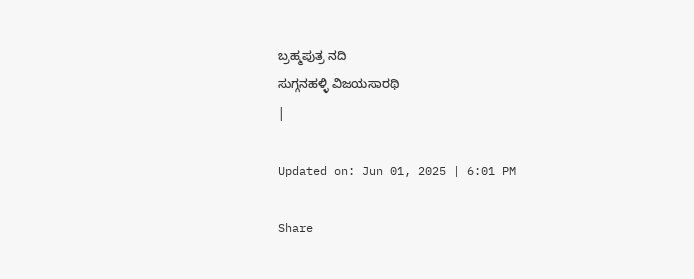ಬ್ರಹ್ಮಪುತ್ರ ನದಿ
ಸುಗ್ಗನಹಳ್ಳಿ ವಿಜಯಸಾರಥಿ
|

Updated on: Jun 01, 2025 | 6:01 PM

Share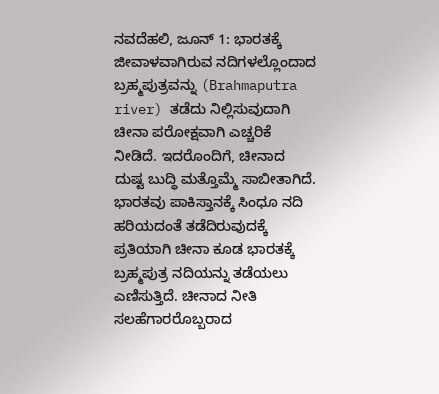ನವದೆಹಲಿ, ಜೂನ್ 1: ಭಾರತಕ್ಕೆ ಜೀವಾಳವಾಗಿರುವ ನದಿಗಳಲ್ಲೊಂದಾದ ಬ್ರಹ್ಮಪುತ್ರವನ್ನು (Brahmaputra river) ತಡೆದು ನಿಲ್ಲಿಸುವುದಾಗಿ ಚೀನಾ ಪರೋಕ್ಷವಾಗಿ ಎಚ್ಚರಿಕೆ ನೀಡಿದೆ. ಇದರೊಂದಿಗೆ, ಚೀನಾದ ದುಷ್ಟ ಬುದ್ಧಿ ಮತ್ತೊಮ್ಮೆ ಸಾಬೀತಾಗಿದೆ. ಭಾರತವು ಪಾಕಿಸ್ತಾನಕ್ಕೆ ಸಿಂಧೂ ನದಿ ಹರಿಯದಂತೆ ತಡೆದಿರುವುದಕ್ಕೆ ಪ್ರತಿಯಾಗಿ ಚೀನಾ ಕೂಡ ಭಾರತಕ್ಕೆ ಬ್ರಹ್ಮಪುತ್ರ ನದಿಯನ್ನು ತಡೆಯಲು ಎಣಿಸುತ್ತಿದೆ. ಚೀನಾದ ನೀತಿ ಸಲಹೆಗಾರರೊಬ್ಬರಾದ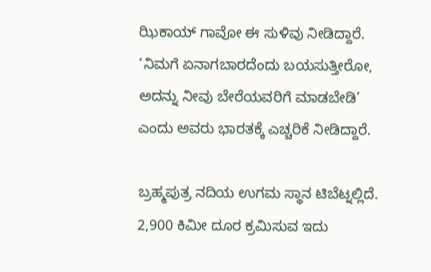ಝಿಕಾಯ್ ಗಾವೋ ಈ ಸುಳಿವು ನೀಡಿದ್ದಾರೆ. ‘ನಿಮಗೆ ಏನಾಗಬಾರದೆಂದು ಬಯಸುತ್ತೀರೋ, ಅದನ್ನು ನೀವು ಬೇರೆಯವರಿಗೆ ಮಾಡಬೇಡಿ’ ಎಂದು ಅವರು ಭಾರತಕ್ಕೆ ಎಚ್ಚರಿಕೆ ನೀಡಿದ್ದಾರೆ.

ಬ್ರಹ್ಮಪುತ್ರ ನದಿಯ ಉಗಮ ಸ್ಥಾನ ಟಿಬೆಟ್ನಲ್ಲಿದೆ. 2,900 ಕಿಮೀ ದೂರ ಕ್ರಮಿಸುವ ಇದು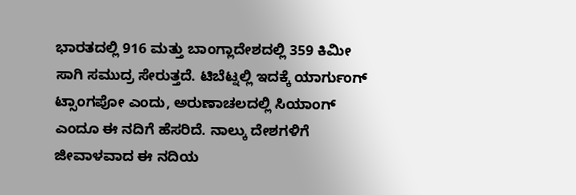ಭಾರತದಲ್ಲಿ 916 ಮತ್ತು ಬಾಂಗ್ಲಾದೇಶದಲ್ಲಿ 359 ಕಿಮೀ ಸಾಗಿ ಸಮುದ್ರ ಸೇರುತ್ತದೆ. ಟಿಬೆಟ್ನಲ್ಲಿ ಇದಕ್ಕೆ ಯಾರ್ಗುಂಗ್ ಟ್ಸಾಂಗಪೋ ಎಂದು, ಅರುಣಾಚಲದಲ್ಲಿ ಸಿಯಾಂಗ್ ಎಂದೂ ಈ ನದಿಗೆ ಹೆಸರಿದೆ. ನಾಲ್ಕು ದೇಶಗಳಿಗೆ ಜೀವಾಳವಾದ ಈ ನದಿಯ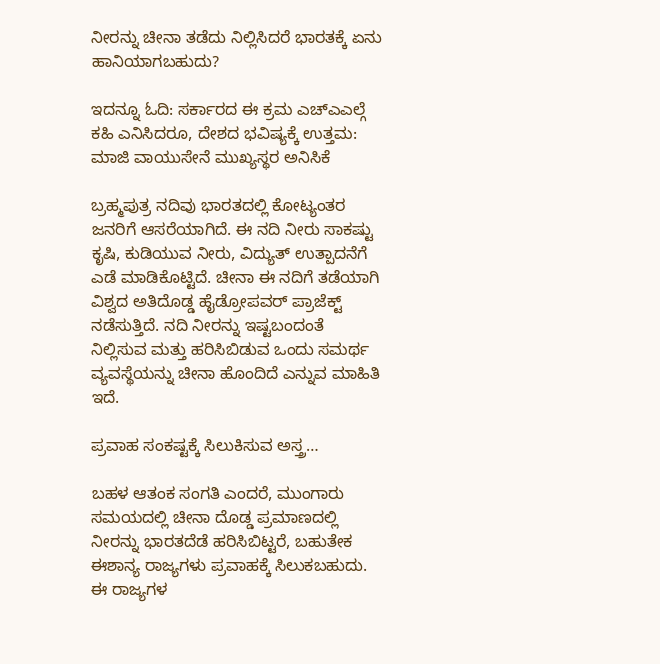ನೀರನ್ನು ಚೀನಾ ತಡೆದು ನಿಲ್ಲಿಸಿದರೆ ಭಾರತಕ್ಕೆ ಏನು ಹಾನಿಯಾಗಬಹುದು?

ಇದನ್ನೂ ಓದಿ: ಸರ್ಕಾರದ ಈ ಕ್ರಮ ಎಚ್ಎಎಲ್ಗೆ ಕಹಿ ಎನಿಸಿದರೂ, ದೇಶದ ಭವಿಷ್ಯಕ್ಕೆ ಉತ್ತಮ: ಮಾಜಿ ವಾಯುಸೇನೆ ಮುಖ್ಯಸ್ಥರ ಅನಿಸಿಕೆ

ಬ್ರಹ್ಮಪುತ್ರ ನದಿವು ಭಾರತದಲ್ಲಿ ಕೋಟ್ಯಂತರ ಜನರಿಗೆ ಆಸರೆಯಾಗಿದೆ. ಈ ನದಿ ನೀರು ಸಾಕಷ್ಟು ಕೃಷಿ, ಕುಡಿಯುವ ನೀರು, ವಿದ್ಯುತ್ ಉತ್ಪಾದನೆಗೆ ಎಡೆ ಮಾಡಿಕೊಟ್ಟಿದೆ. ಚೀನಾ ಈ ನದಿಗೆ ತಡೆಯಾಗಿ ವಿಶ್ವದ ಅತಿದೊಡ್ಡ ಹೈಡ್ರೋಪವರ್ ಪ್ರಾಜೆಕ್ಟ್ ನಡೆಸುತ್ತಿದೆ. ನದಿ ನೀರನ್ನು ಇಷ್ಟಬಂದಂತೆ ನಿಲ್ಲಿಸುವ ಮತ್ತು ಹರಿಸಿಬಿಡುವ ಒಂದು ಸಮರ್ಥ ವ್ಯವಸ್ಥೆಯನ್ನು ಚೀನಾ ಹೊಂದಿದೆ ಎನ್ನುವ ಮಾಹಿತಿ ಇದೆ.

ಪ್ರವಾಹ ಸಂಕಷ್ಟಕ್ಕೆ ಸಿಲುಕಿಸುವ ಅಸ್ತ್ರ…

ಬಹಳ ಆತಂಕ ಸಂಗತಿ ಎಂದರೆ, ಮುಂಗಾರು ಸಮಯದಲ್ಲಿ ಚೀನಾ ದೊಡ್ಡ ಪ್ರಮಾಣದಲ್ಲಿ ನೀರನ್ನು ಭಾರತದೆಡೆ ಹರಿಸಿಬಿಟ್ಟರೆ, ಬಹುತೇಕ ಈಶಾನ್ಯ ರಾಜ್ಯಗಳು ಪ್ರವಾಹಕ್ಕೆ ಸಿಲುಕಬಹುದು. ಈ ರಾಜ್ಯಗಳ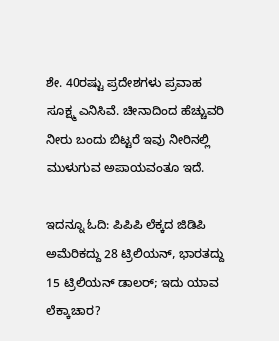ಶೇ. 40ರಷ್ಟು ಪ್ರದೇಶಗಳು ಪ್ರವಾಹ ಸೂಕ್ಷ್ಮ ಎನಿಸಿವೆ. ಚೀನಾದಿಂದ ಹೆಚ್ಚುವರಿ ನೀರು ಬಂದು ಬಿಟ್ಟರೆ ಇವು ನೀರಿನಲ್ಲಿ ಮುಳುಗುವ ಅಪಾಯವಂತೂ ಇದೆ.

ಇದನ್ನೂ ಓದಿ: ಪಿಪಿಪಿ ಲೆಕ್ಕದ ಜಿಡಿಪಿ ಅಮೆರಿಕದ್ದು 28 ಟ್ರಿಲಿಯನ್, ಭಾರತದ್ದು 15 ಟ್ರಿಲಿಯನ್ ಡಾಲರ್; ಇದು ಯಾವ ಲೆಕ್ಕಾಚಾರ?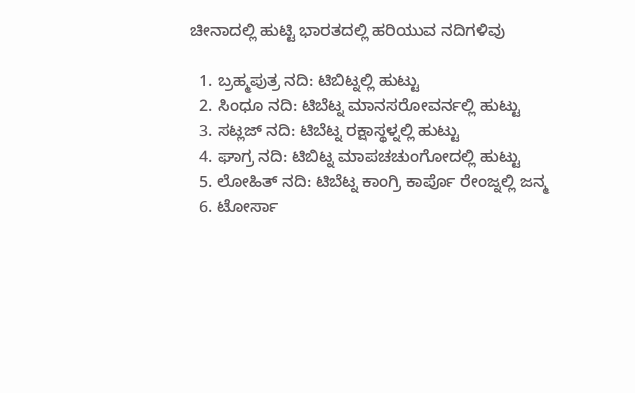ಚೀನಾದಲ್ಲಿ ಹುಟ್ಟಿ ಭಾರತದಲ್ಲಿ ಹರಿಯುವ ನದಿಗಳಿವು

  1. ಬ್ರಹ್ಮಪುತ್ರ ನದಿ: ಟಿಬಿಟ್ನಲ್ಲಿ ಹುಟ್ಟು
  2. ಸಿಂಧೂ ನದಿ: ಟಿಬೆಟ್ನ ಮಾನಸರೋವರ್ನಲ್ಲಿ ಹುಟ್ಟು
  3. ಸಟ್ಲಜ್ ನದಿ: ಟಿಬೆಟ್ನ ರಕ್ಷಾಸ್ಥಳ್ನಲ್ಲಿ ಹುಟ್ಟು
  4. ಘಾಗ್ರ ನದಿ: ಟಿಬಿಟ್ನ ಮಾಪಚಚುಂಗೋದಲ್ಲಿ ಹುಟ್ಟು
  5. ಲೋಹಿತ್ ನದಿ: ಟಿಬೆಟ್ನ ಕಾಂಗ್ರಿ ಕಾರ್ಪೊ ರೇಂಜ್ನಲ್ಲಿ ಜನ್ಮ
  6. ಟೋರ್ಸಾ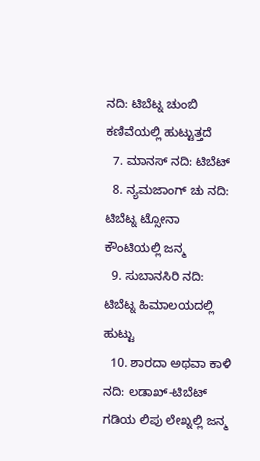ನದಿ: ಟಿಬೆಟ್ನ ಚುಂಬಿ ಕಣಿವೆಯಲ್ಲಿ ಹುಟ್ಟುತ್ತದೆ
  7. ಮಾನಸ್ ನದಿ: ಟಿಬೆಟ್
  8. ನ್ಯಮಜಾಂಗ್ ಚು ನದಿ: ಟಿಬೆಟ್ನ ಟ್ಸೋನಾ ಕೌಂಟಿಯಲ್ಲಿ ಜನ್ಮ
  9. ಸುಬಾನಸಿರಿ ನದಿ: ಟಿಬೆಟ್ನ ಹಿಮಾಲಯದಲ್ಲಿ ಹುಟ್ಟು
  10. ಶಾರದಾ ಅಥವಾ ಕಾಳಿ ನದಿ: ಲಡಾಖ್-ಟಿಬೆಟ್ ಗಡಿಯ ಲಿಪು ಲೇಖ್ನಲ್ಲಿ ಜನ್ಮ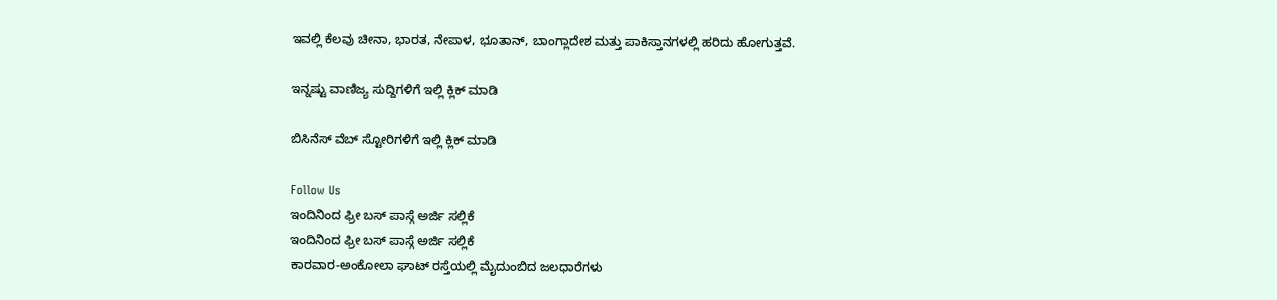ಇವಲ್ಲಿ ಕೆಲವು ಚೀನಾ, ಭಾರತ, ನೇಪಾಳ, ಭೂತಾನ್, ಬಾಂಗ್ಲಾದೇಶ ಮತ್ತು ಪಾಕಿಸ್ತಾನಗಳಲ್ಲಿ ಹರಿದು ಹೋಗುತ್ತವೆ.

ಇನ್ನಷ್ಟು ವಾಣಿಜ್ಯ ಸುದ್ದಿಗಳಿಗೆ ಇಲ್ಲಿ ಕ್ಲಿಕ್ ಮಾಡಿ

ಬಿಸಿನೆಸ್ ವೆಬ್ ಸ್ಟೋರಿಗಳಿಗೆ ಇಲ್ಲಿ ಕ್ಲಿಕ್ ಮಾಡಿ

Follow Us
ಇಂದಿನಿಂದ ಫ್ರೀ ಬಸ್ ಪಾಸ್ಗೆ ಅರ್ಜಿ ಸಲ್ಲಿಕೆ
ಇಂದಿನಿಂದ ಫ್ರೀ ಬಸ್ ಪಾಸ್ಗೆ ಅರ್ಜಿ ಸಲ್ಲಿಕೆ
ಕಾರವಾರ-ಅಂಕೋಲಾ ಘಾಟ್ ರಸ್ತೆಯಲ್ಲಿ ಮೈದುಂಬಿದ ಜಲಧಾರೆಗಳು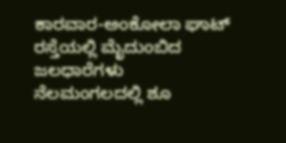ಕಾರವಾರ-ಅಂಕೋಲಾ ಘಾಟ್ ರಸ್ತೆಯಲ್ಲಿ ಮೈದುಂಬಿದ ಜಲಧಾರೆಗಳು
ನೆಲಮಂಗಲದಲ್ಲಿ ಶೂ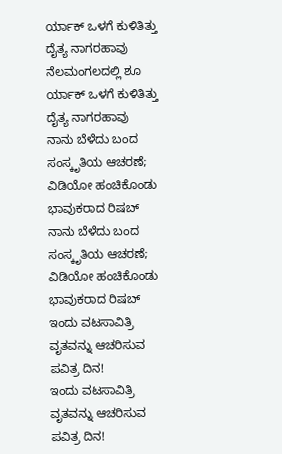ರ್ಯಾಕ್ ಒಳಗೆ ಕುಳಿತಿತ್ತು ದೈತ್ಯ ನಾಗರಹಾವು
ನೆಲಮಂಗಲದಲ್ಲಿ ಶೂ ರ್ಯಾಕ್ ಒಳಗೆ ಕುಳಿತಿತ್ತು ದೈತ್ಯ ನಾಗರಹಾವು
ನಾನು ಬೆಳೆದು ಬಂದ ಸಂಸ್ಕೃತಿಯ ಆಚರಣೆ; ವಿಡಿಯೋ ಹಂಚಿಕೊಂಡು ಭಾವುಕರಾದ ರಿಷಬ್
ನಾನು ಬೆಳೆದು ಬಂದ ಸಂಸ್ಕೃತಿಯ ಆಚರಣೆ; ವಿಡಿಯೋ ಹಂಚಿಕೊಂಡು ಭಾವುಕರಾದ ರಿಷಬ್
ಇಂದು ವಟಸಾವಿತ್ರಿ ವೃತವನ್ನು ಆಚರಿಸುವ ಪವಿತ್ರ ದಿನ!
ಇಂದು ವಟಸಾವಿತ್ರಿ ವೃತವನ್ನು ಆಚರಿಸುವ ಪವಿತ್ರ ದಿನ!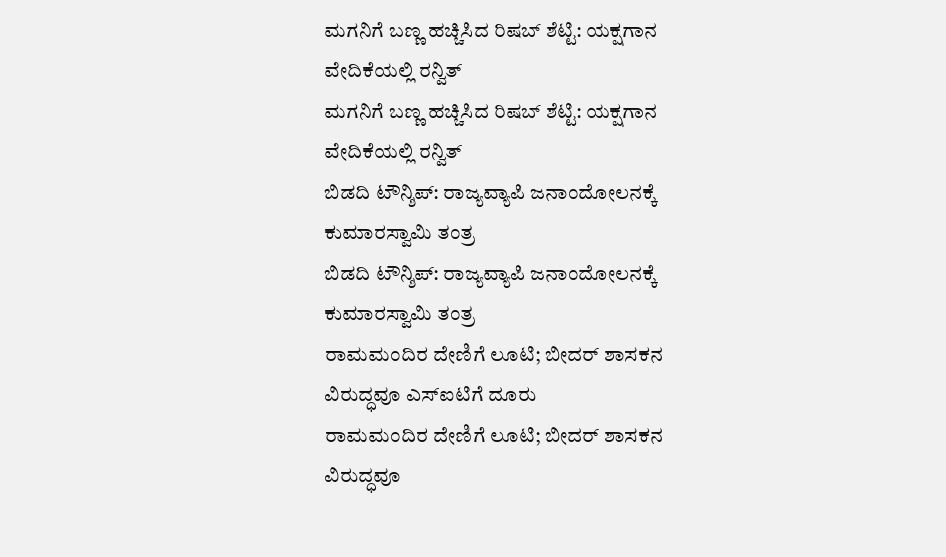ಮಗನಿಗೆ ಬಣ್ಣ ಹಚ್ಚಿಸಿದ ರಿಷಬ್ ಶೆಟ್ಟಿ: ಯಕ್ಷಗಾನ ವೇದಿಕೆಯಲ್ಲಿ ರನ್ವಿತ್
ಮಗನಿಗೆ ಬಣ್ಣ ಹಚ್ಚಿಸಿದ ರಿಷಬ್ ಶೆಟ್ಟಿ: ಯಕ್ಷಗಾನ ವೇದಿಕೆಯಲ್ಲಿ ರನ್ವಿತ್
ಬಿಡದಿ ಟೌನ್ಶಿಪ್: ರಾಜ್ಯವ್ಯಾಪಿ ಜನಾಂದೋಲನಕ್ಕೆ ಕುಮಾರಸ್ವಾಮಿ ತಂತ್ರ
ಬಿಡದಿ ಟೌನ್ಶಿಪ್: ರಾಜ್ಯವ್ಯಾಪಿ ಜನಾಂದೋಲನಕ್ಕೆ ಕುಮಾರಸ್ವಾಮಿ ತಂತ್ರ
ರಾಮಮಂದಿರ ದೇಣಿಗೆ ಲೂಟಿ; ಬೀದರ್ ಶಾಸಕನ ವಿರುದ್ಧವೂ ಎಸ್ಐಟಿಗೆ ದೂರು
ರಾಮಮಂದಿರ ದೇಣಿಗೆ ಲೂಟಿ; ಬೀದರ್ ಶಾಸಕನ ವಿರುದ್ಧವೂ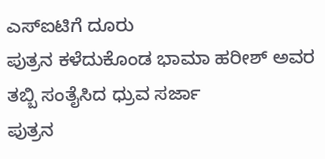ಎಸ್ಐಟಿಗೆ ದೂರು
ಪುತ್ರನ ಕಳೆದುಕೊಂಡ ಭಾಮಾ ಹರೀಶ್ ಅವರ ತಬ್ಬಿ ಸಂತೈಸಿದ ಧ್ರುವ ಸರ್ಜಾ
ಪುತ್ರನ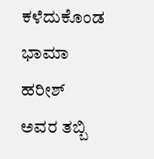ಕಳೆದುಕೊಂಡ ಭಾಮಾ ಹರೀಶ್ ಅವರ ತಬ್ಬಿ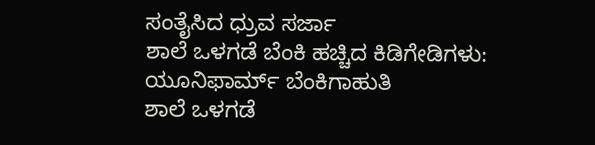ಸಂತೈಸಿದ ಧ್ರುವ ಸರ್ಜಾ
ಶಾಲೆ ಒಳಗಡೆ ಬೆಂಕಿ ಹಚ್ಚಿದ ಕಿಡಿಗೇಡಿಗಳು: ಯೂನಿಫಾರ್ಮ್ ಬೆಂಕಿಗಾಹುತಿ
ಶಾಲೆ ಒಳಗಡೆ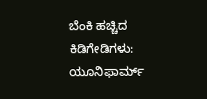ಬೆಂಕಿ ಹಚ್ಚಿದ ಕಿಡಿಗೇಡಿಗಳು: ಯೂನಿಫಾರ್ಮ್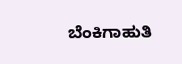ಬೆಂಕಿಗಾಹುತಿ